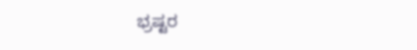ಭ್ರಷ್ಟರ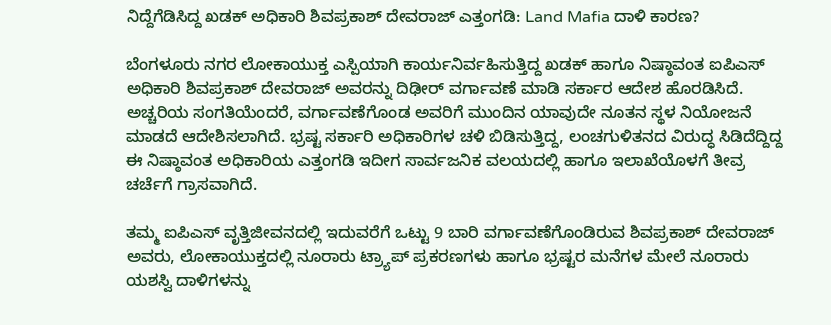ನಿದ್ದೆಗೆಡಿಸಿದ್ದ ಖಡಕ್ ಅಧಿಕಾರಿ ಶಿವಪ್ರಕಾಶ್ ದೇವರಾಜ್ ಎತ್ತಂಗಡಿ: Land Mafia ದಾಳಿ ಕಾರಣ?

ಬೆಂಗಳೂರು ನಗರ ಲೋಕಾಯುಕ್ತ ಎಸ್ಪಿಯಾಗಿ ಕಾರ್ಯನಿರ್ವಹಿಸುತ್ತಿದ್ದ ಖಡಕ್ ಹಾಗೂ ನಿಷ್ಠಾವಂತ ಐಪಿಎಸ್ ಅಧಿಕಾರಿ ಶಿವಪ್ರಕಾಶ್ ದೇವರಾಜ್ ಅವರನ್ನು ದಿಢೀರ್ ವರ್ಗಾವಣೆ ಮಾಡಿ ಸರ್ಕಾರ ಆದೇಶ ಹೊರಡಿಸಿದೆ. ಅಚ್ಚರಿಯ ಸಂಗತಿಯೆಂದರೆ, ವರ್ಗಾವಣೆಗೊಂಡ ಅವರಿಗೆ ಮುಂದಿನ ಯಾವುದೇ ನೂತನ ಸ್ಥಳ ನಿಯೋಜನೆ ಮಾಡದೆ ಆದೇಶಿಸಲಾಗಿದೆ. ಭ್ರಷ್ಟ ಸರ್ಕಾರಿ ಅಧಿಕಾರಿಗಳ ಚಳಿ ಬಿಡಿಸುತ್ತಿದ್ದ, ಲಂಚಗುಳಿತನದ ವಿರುದ್ಧ ಸಿಡಿದೆದ್ದಿದ್ದ ಈ ನಿಷ್ಠಾವಂತ ಅಧಿಕಾರಿಯ ಎತ್ತಂಗಡಿ ಇದೀಗ ಸಾರ್ವಜನಿಕ ವಲಯದಲ್ಲಿ ಹಾಗೂ ಇಲಾಖೆಯೊಳಗೆ ತೀವ್ರ ಚರ್ಚೆಗೆ ಗ್ರಾಸವಾಗಿದೆ.

ತಮ್ಮ ಐಪಿಎಸ್ ವೃತ್ತಿಜೀವನದಲ್ಲಿ ಇದುವರೆಗೆ ಒಟ್ಟು 9 ಬಾರಿ ವರ್ಗಾವಣೆಗೊಂಡಿರುವ ಶಿವಪ್ರಕಾಶ್ ದೇವರಾಜ್ ಅವರು, ಲೋಕಾಯುಕ್ತದಲ್ಲಿ ನೂರಾರು ಟ್ರ್ಯಾಪ್ ಪ್ರಕರಣಗಳು ಹಾಗೂ ಭ್ರಷ್ಟರ ಮನೆಗಳ ಮೇಲೆ ನೂರಾರು ಯಶಸ್ವಿ ದಾಳಿಗಳನ್ನು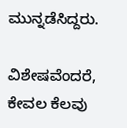ಮುನ್ನಡೆಸಿದ್ದರು.

ವಿಶೇಷವೆಂದರೆ, ಕೇವಲ ಕೆಲವು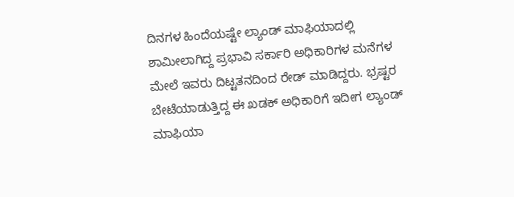ದಿನಗಳ ಹಿಂದೆಯಷ್ಟೇ ಲ್ಯಾಂಡ್ ಮಾಫಿಯಾದಲ್ಲಿ ಶಾಮೀಲಾಗಿದ್ದ ಪ್ರಭಾವಿ ಸರ್ಕಾರಿ ಅಧಿಕಾರಿಗಳ ಮನೆಗಳ ಮೇಲೆ ಇವರು ದಿಟ್ಟತನದಿಂದ ರೇಡ್ ಮಾಡಿದ್ದರು. ಭ್ರಷ್ಟರ ಬೇಟೆಯಾಡುತ್ತಿದ್ದ ಈ ಖಡಕ್ ಅಧಿಕಾರಿಗೆ ಇದೀಗ ಲ್ಯಾಂಡ್ ಮಾಫಿಯಾ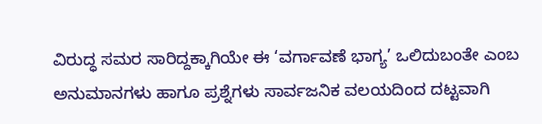ವಿರುದ್ಧ ಸಮರ ಸಾರಿದ್ದಕ್ಕಾಗಿಯೇ ಈ ‘ವರ್ಗಾವಣೆ ಭಾಗ್ಯ’ ಒಲಿದುಬಂತೇ ಎಂಬ ಅನುಮಾನಗಳು ಹಾಗೂ ಪ್ರಶ್ನೆಗಳು ಸಾರ್ವಜನಿಕ ವಲಯದಿಂದ ದಟ್ಟವಾಗಿ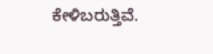ಕೇಳಿಬರುತ್ತಿವೆ.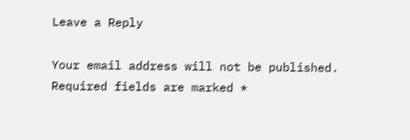Leave a Reply

Your email address will not be published. Required fields are marked *